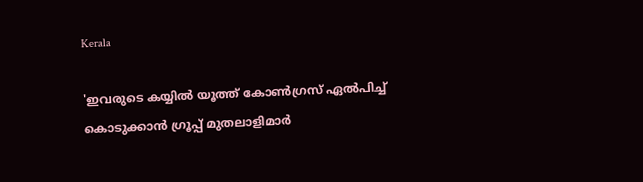Kerala

'ഇവരുടെ കയ്യില്‍ യൂത്ത് കോണ്‍ഗ്രസ് ഏല്‍പിച്ച് കൊടുക്കാന്‍ ഗ്രൂപ്പ് മുതലാളിമാര്‍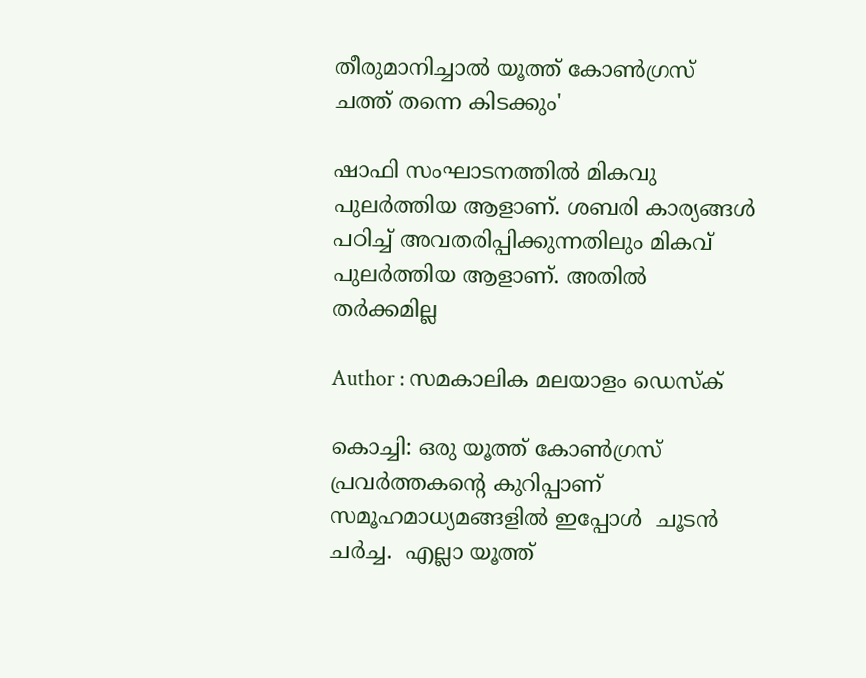തീരുമാനിച്ചാല്‍ യൂത്ത് കോണ്‍ഗ്രസ് ചത്ത് തന്നെ കിടക്കും'

ഷാഫി സംഘാടനത്തില്‍ മികവു പുലര്‍ത്തിയ ആളാണ്. ശബരി കാര്യങ്ങള്‍ പഠിച്ച് അവതരിപ്പിക്കുന്നതിലും മികവ് പുലര്‍ത്തിയ ആളാണ്. അതില്‍ തര്‍ക്കമില്ല

Author : സമകാലിക മലയാളം ഡെസ്ക്

കൊച്ചി: ഒരു യൂത്ത് കോണ്‍ഗ്രസ് പ്രവര്‍ത്തകന്റെ കുറിപ്പാണ് സമൂഹമാധ്യമങ്ങളില്‍ ഇപ്പോള്‍  ചൂടന്‍ ചര്‍ച്ച.  എല്ലാ യൂത്ത്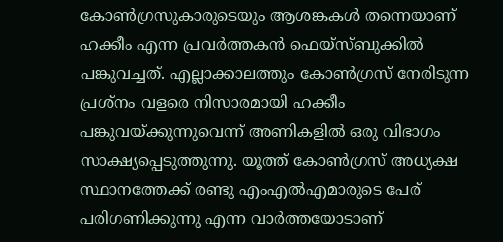കോണ്‍ഗ്രസുകാരുടെയും ആശങ്കകള്‍ തന്നെയാണ് ഹക്കീം എന്ന പ്രവര്‍ത്തകന്‍ ഫെയ്‌സ്ബുക്കില്‍ പങ്കുവച്ചത്. എല്ലാക്കാലത്തും കോണ്‍ഗ്രസ് നേരിടുന്ന പ്രശ്‌നം വളരെ നിസാരമായി ഹക്കീം പങ്കുവയ്ക്കുന്നുവെന്ന് അണികളില്‍ ഒരു വിഭാഗം സാക്ഷ്യപ്പെടുത്തുന്നു. യൂത്ത് കോണ്‍ഗ്രസ് അധ്യക്ഷ സ്ഥാനത്തേക്ക് രണ്ടു എംഎല്‍എമാരുടെ പേര് പരിഗണിക്കുന്നു എന്ന വാര്‍ത്തയോടാണ്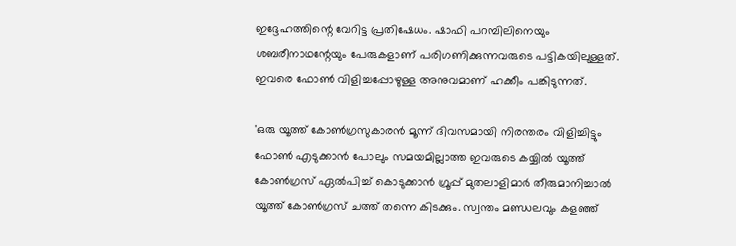ഇദ്ദേഹത്തിന്റെ വേറിട്ട പ്രതിഷേധം. ഷാഫി പറമ്പിലിനെയും ശബരീനാഥന്റേയും പേരുകളാണ് പരിഗണിക്കുന്നവരുടെ പട്ടികയിലുള്ളത്. ഇവരെ ഫോണ്‍ വിളിച്ചപ്പോഴുള്ള അനുവമാണ് ഹക്കീം പങ്കിടുന്നത്.

'ഒരു യൂത്ത് കോണ്‍ഗ്രസുകാരന്‍ മൂന്ന് ദിവസമായി നിരന്തരം വിളിച്ചിട്ടും ഫോണ്‍ എടുക്കാന്‍ പോലും സമയമില്ലാത്ത ഇവരുടെ കയ്യില്‍ യൂത്ത് കോണ്‍ഗ്രസ് ഏല്‍പിച്ച് കൊടുക്കാന്‍ ഗ്രൂപ്പ് മുതലാളിമാര്‍ തീരുമാനിച്ചാല്‍ യൂത്ത് കോണ്‍ഗ്രസ് ചത്ത് തന്നെ കിടക്കും. സ്വന്തം മണ്ഡലവും കളഞ്ഞ്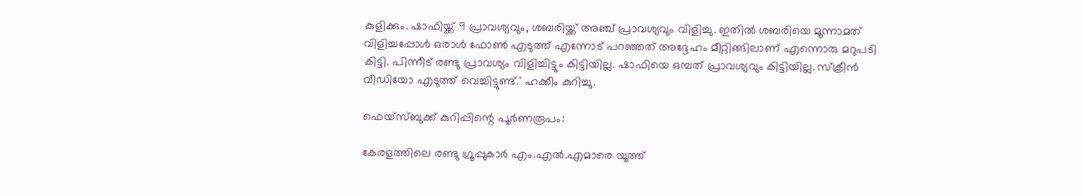കുളിക്കും. ഷാഫിയ്ക്ക് 9 പ്രാവശ്യവും, ശബരിയ്ക്ക് അഞ്ച് പ്രാവശ്യവും വിളിച്ചു. ഇതില്‍ ശബരിയെ മൂന്നാമത് വിളിച്ചപ്പോള്‍ ഒരാള്‍ ഫോണ്‍ എടുത്ത് എന്നോട് പറഞ്ഞത് അദ്ദേഹം മീറ്റിങ്ങിലാണ് എന്നൊരു മറുപടി കിട്ടി. പിന്നീട് രണ്ടു പ്രാവശ്യം വിളിച്ചിട്ടും കിട്ടിയില്ല. ഷാഫിയെ ഒമ്പത് പ്രാവശ്യവും കിട്ടിയില്ല. സ്‌ക്രീന്‍ വീഡിയോ എടുത്ത് വെച്ചിട്ടുണ്ട്.' ഹക്കീം കുറിച്ചു.

ഫെയ്‌സ്ബുക്ക് കുറിപ്പിന്റെ പൂര്‍ണരൂപം:

കേരളത്തിലെ രണ്ടു ഗ്രൂപ്പുകാര്‍ എം.എല്‍.എമാരെ യൂത്ത്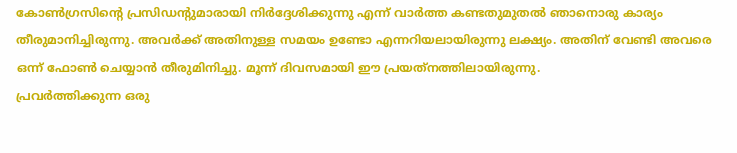കോണ്‍ഗ്രസിന്റെ പ്രസിഡന്റുമാരായി നിര്‍ദ്ദേശിക്കുന്നു എന്ന് വാര്‍ത്ത കണ്ടതുമുതല്‍ ഞാനൊരു കാര്യം തീരുമാനിച്ചിരുന്നു. അവര്‍ക്ക് അതിനുള്ള സമയം ഉണ്ടോ എന്നറിയലായിരുന്നു ലക്ഷ്യം. അതിന് വേണ്ടി അവരെ ഒന്ന് ഫോണ്‍ ചെയ്യാന്‍ തീരുമിനിച്ചു. മൂന്ന് ദിവസമായി ഈ പ്രയത്‌നത്തിലായിരുന്നു.
പ്രവര്‍ത്തിക്കുന്ന ഒരു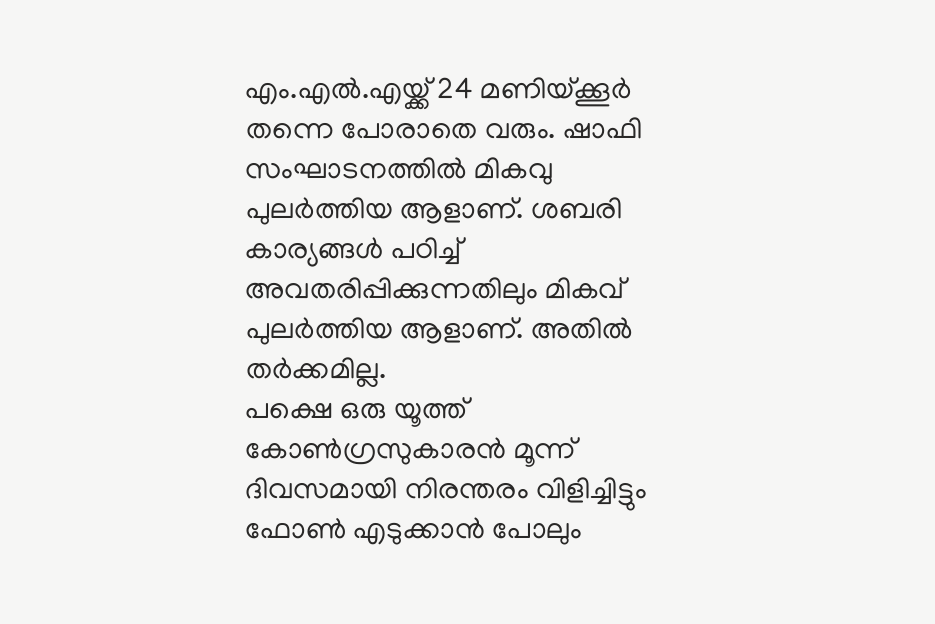എം.എല്‍.എയ്ക്ക് 24 മണിയ്ക്കൂര്‍ തന്നെ പോരാതെ വരും. ഷാഫി സംഘാടനത്തില്‍ മികവു പുലര്‍ത്തിയ ആളാണ്. ശബരി കാര്യങ്ങള്‍ പഠിച്ച് അവതരിപ്പിക്കുന്നതിലും മികവ് പുലര്‍ത്തിയ ആളാണ്. അതില്‍ തര്‍ക്കമില്ല.
പക്ഷെ ഒരു യൂത്ത് കോണ്‍ഗ്രസുകാരന്‍ മൂന്ന് ദിവസമായി നിരന്തരം വിളിച്ചിട്ടും ഫോണ്‍ എടുക്കാന്‍ പോലും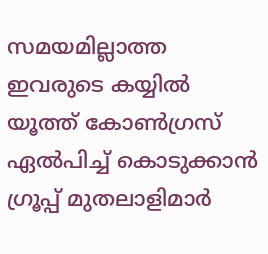സമയമില്ലാത്ത ഇവരുടെ കയ്യില്‍ യൂത്ത് കോണ്‍ഗ്രസ് ഏല്‍പിച്ച് കൊടുക്കാന്‍ ഗ്രൂപ്പ് മുതലാളിമാര്‍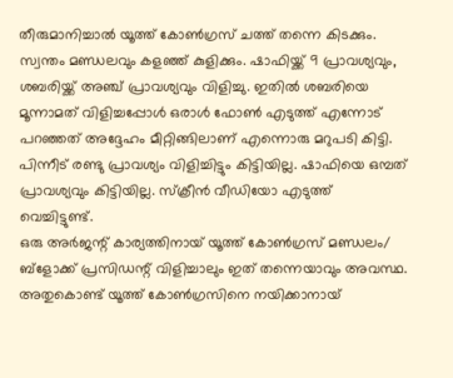തീരുമാനിച്ചാല്‍ യൂത്ത് കോണ്‍ഗ്രസ് ചത്ത് തന്നെ കിടക്കും. സ്വന്തം മണ്ഡലവും കളഞ്ഞ് കുളിക്കും. ഷാഫിയ്ക്ക് 9 പ്രാവശ്യവും, ശബരിയ്ക്ക് അഞ്ച് പ്രാവശ്യവും വിളിച്ചു. ഇതില്‍ ശബരിയെ മൂന്നാമത് വിളിച്ചപ്പോള്‍ ഒരാള്‍ ഫോണ്‍ എടുത്ത് എന്നോട് പറഞ്ഞത് അദ്ദേഹം മീറ്റിങ്ങിലാണ് എന്നൊരു മറുപടി കിട്ടി. പിന്നീട് രണ്ടു പ്രാവശ്യം വിളിച്ചിട്ടും കിട്ടിയില്ല. ഷാഫിയെ ഒമ്പത് പ്രാവശ്യവും കിട്ടിയില്ല. സ്‌ക്രീന്‍ വീഡിയോ എടുത്ത് വെച്ചിട്ടുണ്ട്.
ഒരു അര്‍ജന്റ് കാര്യത്തിനായ് യൂത്ത് കോണ്‍ഗ്രസ് മണ്ഡലം/ ബ്‌ളോക്ക് പ്രസിഡന്റ് വിളിച്ചാലും ഇത് തന്നെയാവും അവസ്ഥ. അതുകൊണ്ട് യൂത്ത് കോണ്‍ഗ്രസിനെ നയിക്കാനായ്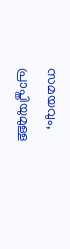സമയവും, പ്രാപ്തിയുമുള്ള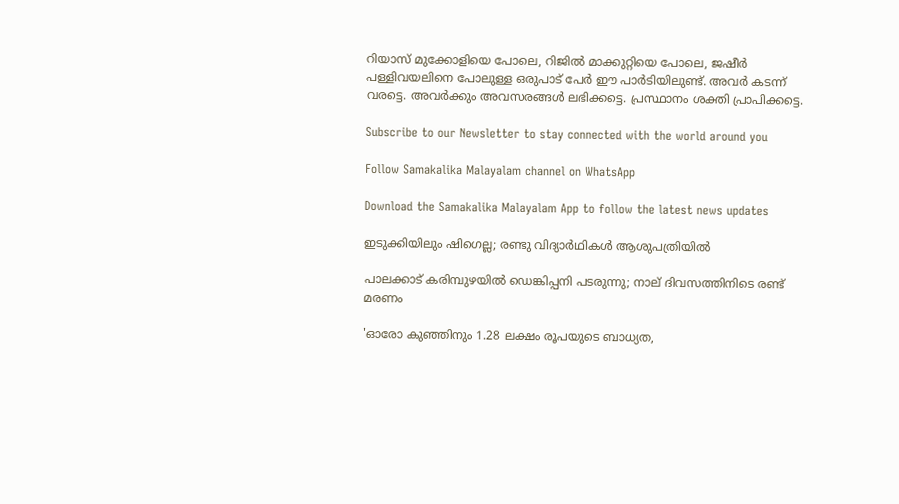റിയാസ് മുക്കോളിയെ പോലെ, റിജില്‍ മാക്കുറ്റിയെ പോലെ, ജഷീര്‍ പള്ളിവയലിനെ പോലുള്ള ഒരുപാട് പേര്‍ ഈ പാര്‍ടിയിലുണ്ട്. അവര്‍ കടന്ന് വരട്ടെ. അവര്‍ക്കും അവസരങ്ങള്‍ ലഭിക്കട്ടെ. പ്രസ്ഥാനം ശക്തി പ്രാപിക്കട്ടെ.

Subscribe to our Newsletter to stay connected with the world around you

Follow Samakalika Malayalam channel on WhatsApp

Download the Samakalika Malayalam App to follow the latest news updates

ഇടുക്കിയിലും ഷിഗെല്ല; രണ്ടു വിദ്യാര്‍ഥികള്‍ ആശുപത്രിയില്‍

പാലക്കാട് കരിമ്പുഴയിൽ ഡെങ്കിപ്പനി പടരുന്നു; നാല് ദിവസത്തിനിടെ രണ്ട് മരണം

'ഓരോ കുഞ്ഞിനും 1.28 ലക്ഷം രൂപയുടെ ബാധ്യത,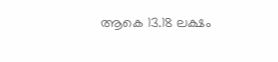ആകെ 13.18 ലക്ഷം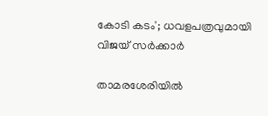കോടി കടം'; ധവളപത്രവുമായി വിജയ്‌ സർക്കാർ

താമരശേരിയില്‍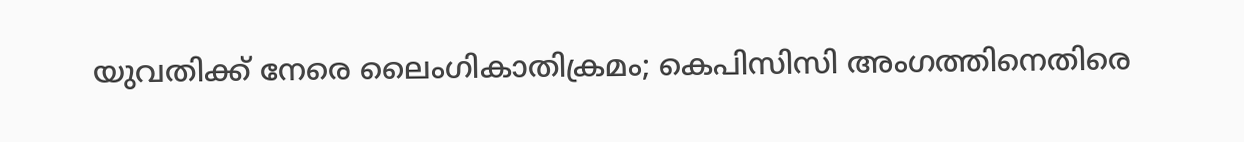യുവതിക്ക് നേരെ ലൈംഗികാതിക്രമം; കെപിസിസി അംഗത്തിനെതിരെ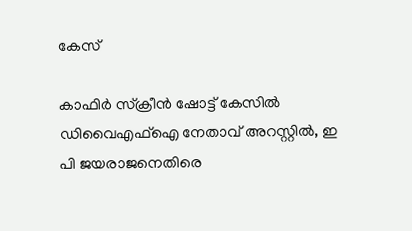കേസ്

കാഫിർ സ്‌ക്രീൻ ഷോട്ട് കേസിൽ ഡിവൈഎഫ്‌ഐ നേതാവ് അറസ്റ്റിൽ, ഇ പി ജയരാജനെതിരെ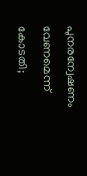പുനരന്വേഷണം വേണമെന്ന് കോടതി;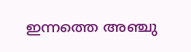ഇന്നത്തെ അഞ്ചു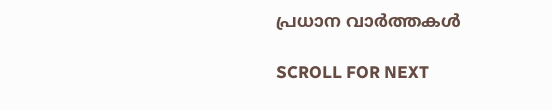പ്രധാന വാർത്തകൾ

SCROLL FOR NEXT